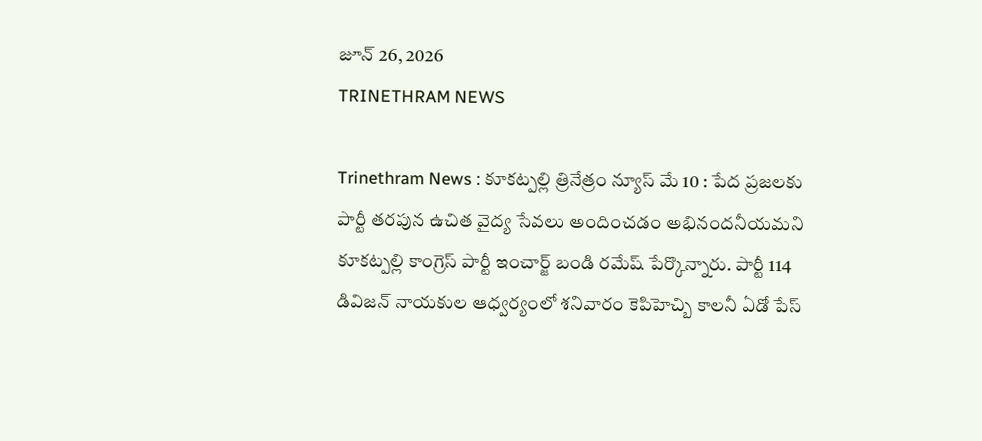జూన్ 26, 2026
TRINETHRAM NEWS

Trinethram News : కూకట్పల్లి త్రినేత్రం న్యూస్ మే 10 : పేద ప్రజలకు పార్టీ తరపున ఉచిత వైద్య సేవలు అందించడం అభినందనీయమని కూకట్పల్లి కాంగ్రెస్ పార్టీ ఇంచార్జ్ బండి రమేష్ పేర్కొన్నారు. పార్టీ 114 డివిజన్ నాయకుల ఆధ్వర్యంలో శనివారం కెపిహెచ్బి కాలనీ ఏడో పేస్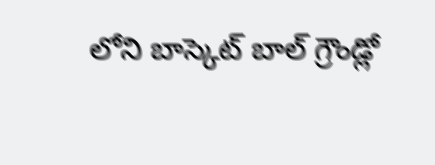లోని బాస్కెట్ బాల్ గ్రౌండ్లో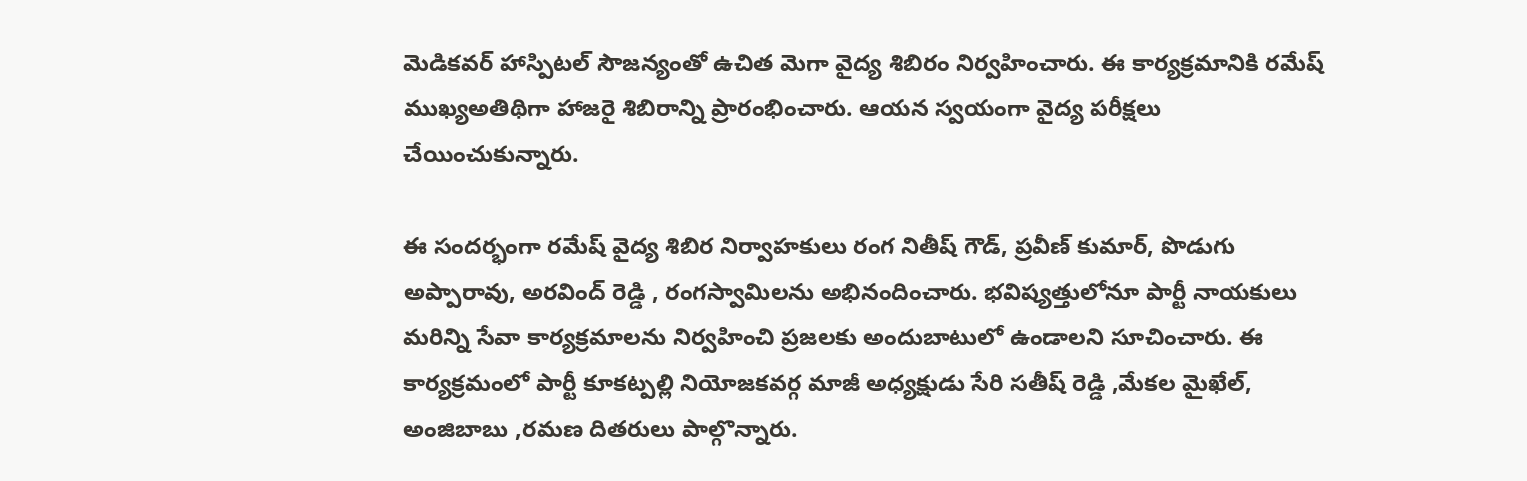మెడికవర్ హాస్పిటల్ సౌజన్యంతో ఉచిత మెగా వైద్య శిబిరం నిర్వహించారు. ఈ కార్యక్రమానికి రమేష్ ముఖ్యఅతిథిగా హాజరై శిబిరాన్ని ప్రారంభించారు. ఆయన స్వయంగా వైద్య పరీక్షలు చేయించుకున్నారు.

ఈ సందర్భంగా రమేష్ వైద్య శిబిర నిర్వాహకులు రంగ నితీష్ గౌడ్, ప్రవీణ్ కుమార్, పొడుగు అప్పారావు, అరవింద్ రెడ్డి , రంగస్వామిలను అభినందించారు. భవిష్యత్తులోనూ పార్టీ నాయకులు మరిన్ని సేవా కార్యక్రమాలను నిర్వహించి ప్రజలకు అందుబాటులో ఉండాలని సూచించారు. ఈ కార్యక్రమంలో పార్టీ కూకట్పల్లి నియోజకవర్గ మాజీ అధ్యక్షుడు సేరి సతీష్ రెడ్డి ,మేకల మైఖేల్, అంజిబాబు ,రమణ దితరులు పాల్గొన్నారు.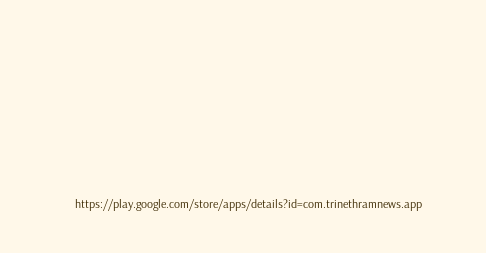https://play.google.com/store/apps/details?id=com.trinethramnews.app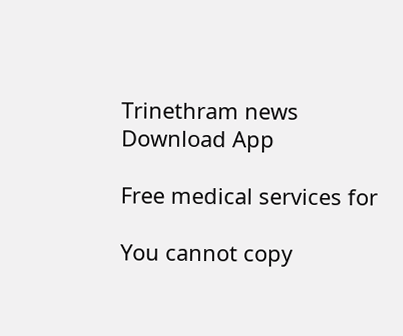Trinethram news
Download App

Free medical services for

You cannot copy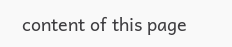content of this page